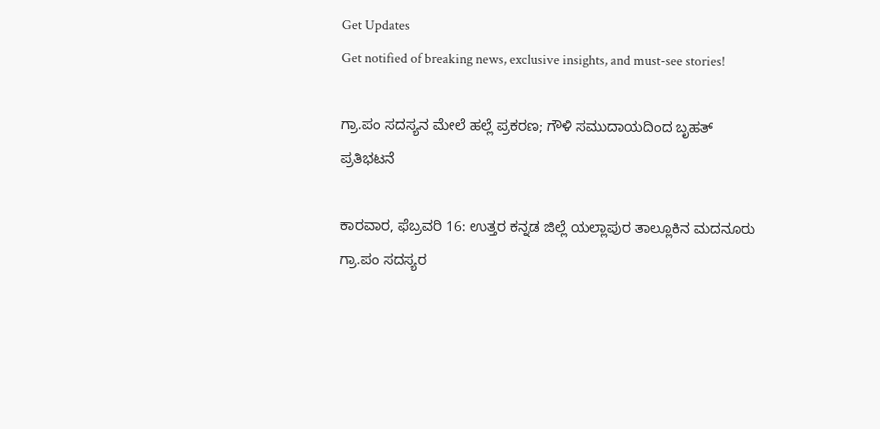Get Updates
Get notified of breaking news, exclusive insights, and must-see stories!

ಗ್ರಾ.ಪಂ ಸದಸ್ಯನ ಮೇಲೆ ಹಲ್ಲೆ ಪ್ರಕರಣ; ಗೌಳಿ ಸಮುದಾಯದಿಂದ ಬೃಹತ್ ಪ್ರತಿಭಟನೆ

ಕಾರವಾರ, ಫೆಬ್ರವರಿ 16: ಉತ್ತರ ಕನ್ನಡ ಜಿಲ್ಲೆ ಯಲ್ಲಾಪುರ ತಾಲ್ಲೂಕಿನ ಮದನೂರು ಗ್ರಾ.ಪಂ ಸದಸ್ಯರ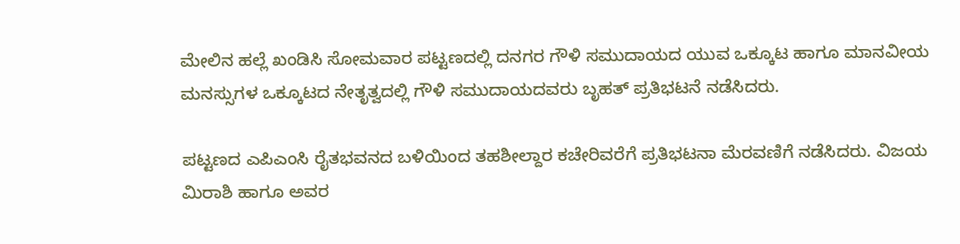ಮೇಲಿನ ಹಲ್ಲೆ ಖಂಡಿಸಿ ಸೋಮವಾರ ಪಟ್ಟಣದಲ್ಲಿ ದನಗರ ಗೌಳಿ ಸಮುದಾಯದ ಯುವ ಒಕ್ಕೂಟ ಹಾಗೂ ಮಾನವೀಯ ಮನಸ್ಸುಗಳ ಒಕ್ಕೂಟದ ನೇತೃತ್ವದಲ್ಲಿ ಗೌಳಿ ಸಮುದಾಯದವರು ಬೃಹತ್ ಪ್ರತಿಭಟನೆ ನಡೆಸಿದರು.

ಪಟ್ಟಣದ ಎಪಿಎಂಸಿ ರೈತಭವನದ ಬಳಿಯಿಂದ ತಹಶೀಲ್ದಾರ ಕಚೇರಿವರೆಗೆ ಪ್ರತಿಭಟನಾ ಮೆರವಣಿಗೆ ನಡೆಸಿದರು. ವಿಜಯ ಮಿರಾಶಿ ಹಾಗೂ ಅವರ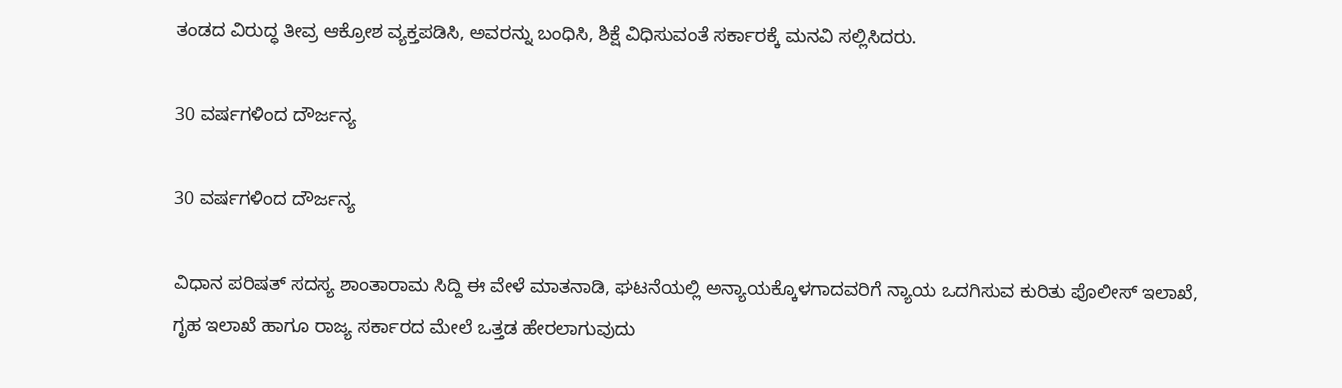ತಂಡದ ವಿರುದ್ಧ ತೀವ್ರ ಆಕ್ರೋಶ ವ್ಯಕ್ತಪಡಿಸಿ, ಅವರನ್ನು ಬಂಧಿಸಿ, ಶಿಕ್ಷೆ ವಿಧಿಸುವಂತೆ ಸರ್ಕಾರಕ್ಕೆ ಮನವಿ ಸಲ್ಲಿಸಿದರು.

30 ವರ್ಷಗಳಿಂದ ದೌರ್ಜನ್ಯ

30 ವರ್ಷಗಳಿಂದ ದೌರ್ಜನ್ಯ

ವಿಧಾನ ಪರಿಷತ್ ಸದಸ್ಯ ಶಾಂತಾರಾಮ ಸಿದ್ದಿ ಈ ವೇಳೆ ಮಾತನಾಡಿ, ಘಟನೆಯಲ್ಲಿ ಅನ್ಯಾಯಕ್ಕೊಳಗಾದವರಿಗೆ ನ್ಯಾಯ ಒದಗಿಸುವ ಕುರಿತು ಪೊಲೀಸ್ ಇಲಾಖೆ, ಗೃಹ ಇಲಾಖೆ ಹಾಗೂ ರಾಜ್ಯ ಸರ್ಕಾರದ ಮೇಲೆ ಒತ್ತಡ ಹೇರಲಾಗುವುದು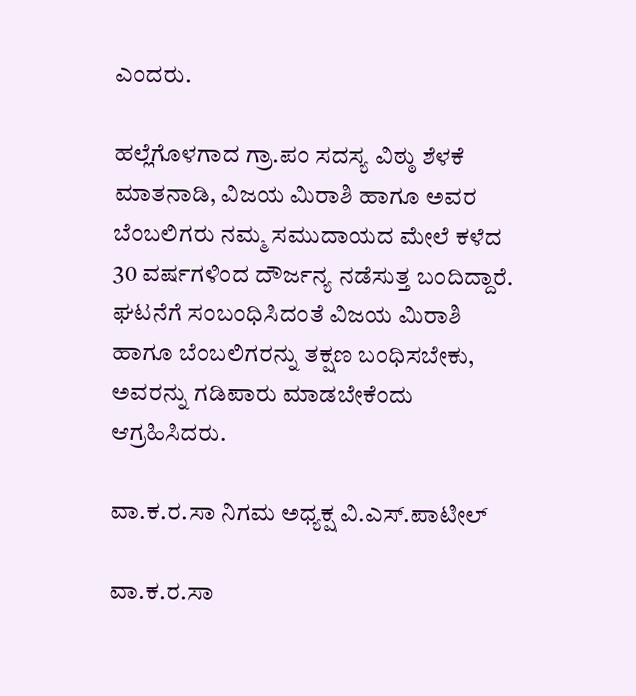ಎಂದರು.

ಹಲ್ಲೆಗೊಳಗಾದ ಗ್ರಾ.ಪಂ ಸದಸ್ಯ ವಿಠ್ಠು ಶೆಳಕೆ ಮಾತನಾಡಿ, ವಿಜಯ ಮಿರಾಶಿ ಹಾಗೂ ಅವರ ಬೆಂಬಲಿಗರು ನಮ್ಮ ಸಮುದಾಯದ ಮೇಲೆ ಕಳೆದ 30 ವರ್ಷಗಳಿಂದ ದೌರ್ಜನ್ಯ ನಡೆಸುತ್ತ ಬಂದಿದ್ದಾರೆ. ಘಟನೆಗೆ ಸಂಬಂಧಿಸಿದಂತೆ ವಿಜಯ ಮಿರಾಶಿ ಹಾಗೂ ಬೆಂಬಲಿಗರನ್ನು ತಕ್ಷಣ ಬಂಧಿಸಬೇಕು, ಅವರನ್ನು ಗಡಿಪಾರು ಮಾಡಬೇಕೆಂದು ಆಗ್ರಹಿಸಿದರು.

ವಾ.ಕ.ರ.ಸಾ ನಿಗಮ ಅಧ್ಯಕ್ಷ ವಿ.ಎಸ್.ಪಾಟೀಲ್

ವಾ.ಕ.ರ.ಸಾ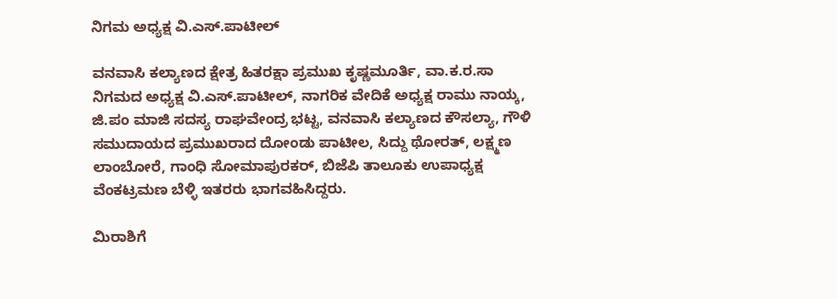ನಿಗಮ ಅಧ್ಯಕ್ಷ ವಿ.ಎಸ್.ಪಾಟೀಲ್

ವನವಾಸಿ ಕಲ್ಯಾಣದ ಕ್ಷೇತ್ರ ಹಿತರಕ್ಷಾ ಪ್ರಮುಖ ಕೃಷ್ಣಮೂರ್ತಿ, ವಾ.ಕ.ರ.ಸಾ ನಿಗಮದ ಅಧ್ಯಕ್ಷ ವಿ.ಎಸ್.ಪಾಟೀಲ್, ನಾಗರಿಕ ವೇದಿಕೆ ಅಧ್ಯಕ್ಷ ರಾಮು ನಾಯ್ಕ, ಜಿ.ಪಂ ಮಾಜಿ ಸದಸ್ಯ ರಾಘವೇಂದ್ರ ಭಟ್ಟ, ವನವಾಸಿ ಕಲ್ಯಾಣದ ಕೌಸಲ್ಯಾ, ಗೌಳಿ ಸಮುದಾಯದ ಪ್ರಮುಖರಾದ ದೋಂಡು ಪಾಟೀಲ, ಸಿದ್ದು ಥೋರತ್, ಲಕ್ಷ್ಮಣ ಲಾಂಬೋರೆ, ಗಾಂಧಿ ಸೋಮಾಪುರಕರ್, ಬಿಜೆಪಿ ತಾಲೂಕು ಉಪಾಧ್ಯಕ್ಷ ವೆಂಕಟ್ರಮಣ ಬೆಳ್ಳಿ ಇತರರು ಭಾಗವಹಿಸಿದ್ದರು.

ಮಿರಾಶಿಗೆ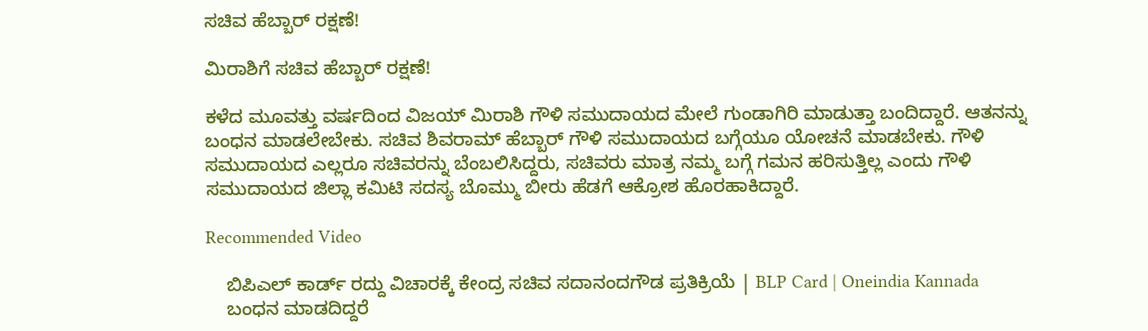ಸಚಿವ ಹೆಬ್ಬಾರ್ ರಕ್ಷಣೆ!

ಮಿರಾಶಿಗೆ ಸಚಿವ ಹೆಬ್ಬಾರ್ ರಕ್ಷಣೆ!

ಕಳೆದ ಮೂವತ್ತು ವರ್ಷದಿಂದ ವಿಜಯ್ ಮಿರಾಶಿ ಗೌಳಿ ಸಮುದಾಯದ ಮೇಲೆ ಗುಂಡಾಗಿರಿ ಮಾಡುತ್ತಾ ಬಂದಿದ್ದಾರೆ. ಆತನನ್ನು ಬಂಧನ ಮಾಡಲೇಬೇಕು. ಸಚಿವ ಶಿವರಾಮ್ ಹೆಬ್ಬಾರ್ ಗೌಳಿ ಸಮುದಾಯದ ಬಗ್ಗೆಯೂ ಯೋಚನೆ ಮಾಡಬೇಕು. ಗೌಳಿ ಸಮುದಾಯದ ಎಲ್ಲರೂ ಸಚಿವರನ್ನು ಬೆಂಬಲಿಸಿದ್ದರು, ಸಚಿವರು ಮಾತ್ರ ನಮ್ಮ ಬಗ್ಗೆ ಗಮನ ಹರಿಸುತ್ತಿಲ್ಲ ಎಂದು ಗೌಳಿ ಸಮುದಾಯದ ಜಿಲ್ಲಾ ಕಮಿಟಿ ಸದಸ್ಯ ಬೊಮ್ಮು ಬೀರು ಹೆಡಗೆ ಆಕ್ರೋಶ ಹೊರಹಾಕಿದ್ದಾರೆ.

Recommended Video

    ಬಿಪಿಎಲ್‌ ಕಾರ್ಡ್ ರದ್ದು ವಿಚಾರಕ್ಕೆ ಕೇಂದ್ರ ಸಚಿವ ಸದಾನಂದಗೌಡ ಪ್ರತಿಕ್ರಿಯೆ | BLP Card | Oneindia Kannada
    ಬಂಧನ ಮಾಡದಿದ್ದರೆ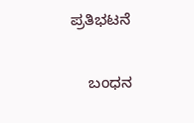ಪ್ರತಿಭಟನೆ

    ಬಂಧನ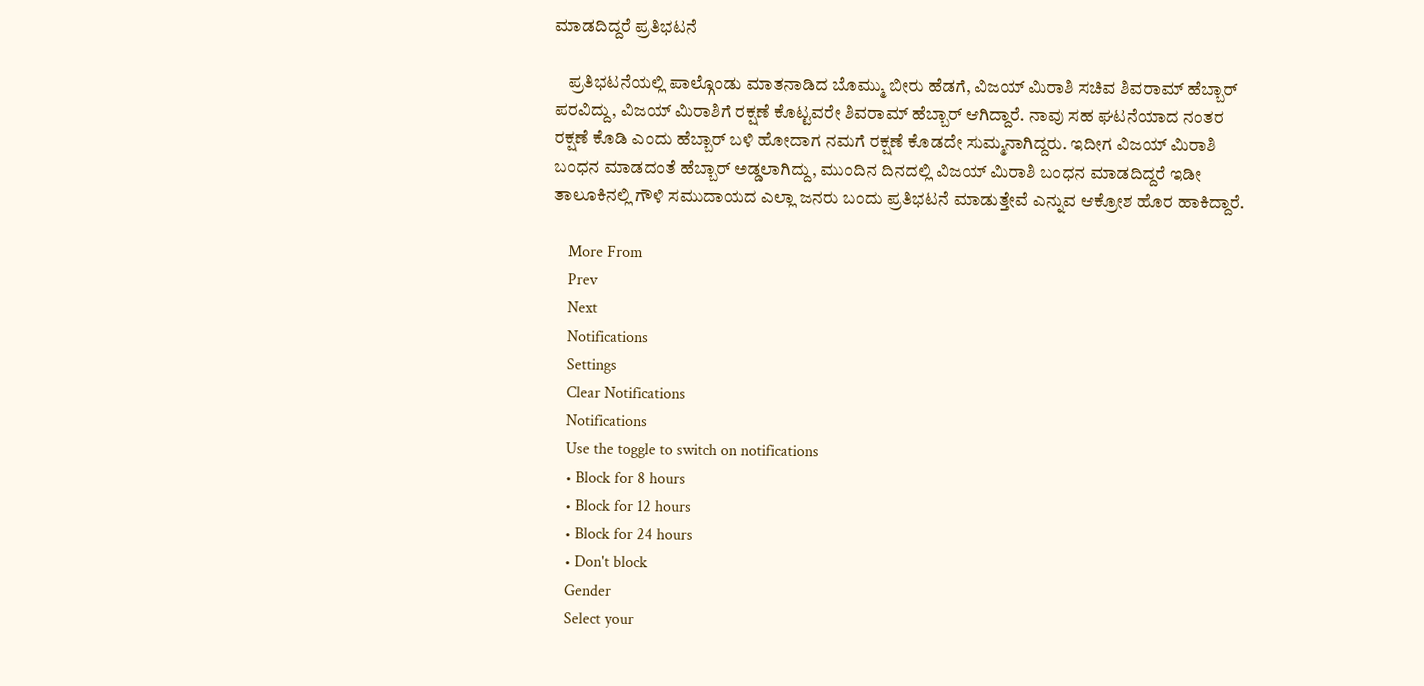ಮಾಡದಿದ್ದರೆ ಪ್ರತಿಭಟನೆ

    ಪ್ರತಿಭಟನೆಯಲ್ಲಿ ಪಾಲ್ಗೊಂಡು ಮಾತನಾಡಿದ ಬೊಮ್ಮು ಬೀರು ಹೆಡಗೆ, ವಿಜಯ್ ಮಿರಾಶಿ ಸಚಿವ ಶಿವರಾಮ್ ಹೆಬ್ಬಾರ್ ಪರವಿದ್ದು, ವಿಜಯ್ ಮಿರಾಶಿಗೆ ರಕ್ಷಣೆ ಕೊಟ್ಟವರೇ ಶಿವರಾಮ್ ಹೆಬ್ಬಾರ್ ಆಗಿದ್ದಾರೆ. ನಾವು ಸಹ ಘಟನೆಯಾದ ನಂತರ ರಕ್ಷಣೆ ಕೊಡಿ ಎಂದು ಹೆಬ್ಬಾರ್ ಬಳಿ ಹೋದಾಗ ನಮಗೆ ರಕ್ಷಣೆ ಕೊಡದೇ ಸುಮ್ಮನಾಗಿದ್ದರು. ಇದೀಗ ವಿಜಯ್ ಮಿರಾಶಿ ಬಂಧನ ಮಾಡದಂತೆ ಹೆಬ್ಬಾರ್ ಅಡ್ಡಲಾಗಿದ್ದು, ಮುಂದಿನ ದಿನದಲ್ಲಿ ವಿಜಯ್ ಮಿರಾಶಿ ಬಂಧನ ಮಾಡದಿದ್ದರೆ ಇಡೀ ತಾಲೂಕಿನಲ್ಲಿ ಗೌಳಿ ಸಮುದಾಯದ ಎಲ್ಲಾ ಜನರು ಬಂದು ಪ್ರತಿಭಟನೆ ಮಾಡುತ್ತೇವೆ ಎನ್ನುವ ಆಕ್ರೋಶ ಹೊರ ಹಾಕಿದ್ದಾರೆ.

    More From
    Prev
    Next
    Notifications
    Settings
    Clear Notifications
    Notifications
    Use the toggle to switch on notifications
    • Block for 8 hours
    • Block for 12 hours
    • Block for 24 hours
    • Don't block
    Gender
    Select your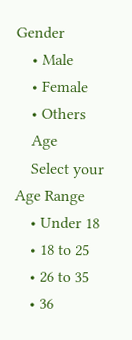Gender
    • Male
    • Female
    • Others
    Age
    Select your Age Range
    • Under 18
    • 18 to 25
    • 26 to 35
    • 36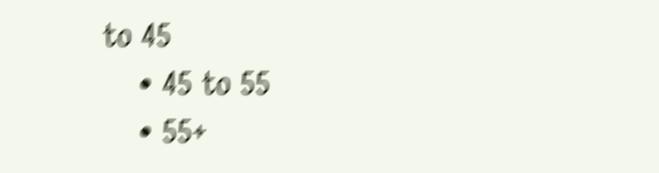to 45
    • 45 to 55
    • 55+